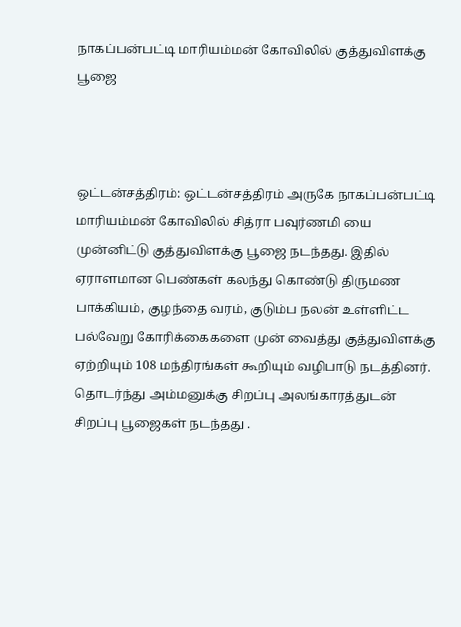நாகப்பன்பட்டி மாரியம்மன் கோவிலில் குத்துவிளக்கு பூஜை



ஒட்டன்சத்திரம்: ஒட்டன்சத்திரம் அருகே நாகப்பன்பட்டி மாரியம்மன் கோவிலில் சித்ரா பவுர்ணமி யை முன்னிட்டு குத்துவிளக்கு பூஜை நடந்தது. இதில் ஏராளமான பெண்கள் கலந்து கொண்டு திருமண பாக்கியம், குழந்தை வரம், குடும்ப நலன் உள்ளிட்ட பல்வேறு கோரிக்கைகளை முன் வைத்து குத்துவிளக்கு ஏற்றியும் 108 மந்திரங்கள் கூறியும் வழிபாடு நடத்தினர். தொடர்ந்து அம்மனுக்கு சிறப்பு அலங்காரத்துடன் சிறப்பு பூஜைகள் நடந்தது .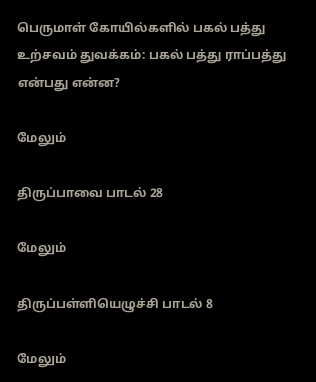பெருமாள் கோயில்களில் பகல் பத்து உற்சவம் துவக்கம்: பகல் பத்து ராப்பத்து என்பது என்ன?

மேலும்

திருப்பாவை பாடல் 28

மேலும்

திருப்பள்ளியெழுச்சி பாடல் 8

மேலும்